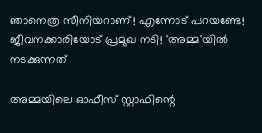ഞാനെത്ര സീനിയറാണ്! എന്നോട് പറയണ്ടേ! ജീവനക്കാരിയോട് പ്രമുഖ നടി! 'അമ്മ'യില്‍ നടക്കുന്നത്‌

അമ്മയിലെ ഓഫീസ് സ്റ്റാഫിന്റെ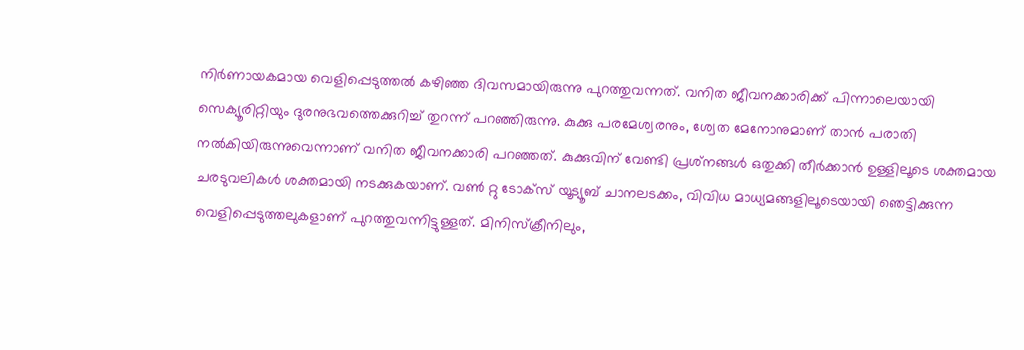നിര്‍ണായകമായ വെളിപ്പെടുത്തല്‍ കഴിഞ്ഞ ദിവസമായിരുന്നു പുറത്തുവന്നത്. വനിത ജീവനക്കാരിക്ക് പിന്നാലെയായി സെക്യൂരിറ്റിയും ദുരനുഭവത്തെക്കുറിച്ച് തുറന്ന് പറഞ്ഞിരുന്നു. കുക്കു പരമേശ്വരനും, ശ്വേത മേനോനുമാണ് താന്‍ പരാതി നല്‍കിയിരുന്നുവെന്നാണ് വനിത ജീവനക്കാരി പറഞ്ഞത്. കുക്കുവിന് വേണ്ടി പ്രശ്‌നങ്ങള്‍ ഒതുക്കി തീര്‍ക്കാന്‍ ഉള്ളിലൂടെ ശക്തമായ ചരടുവലികള്‍ ശക്തമായി നടക്കുകയാണ്. വണ്‍ റ്റു ടോക്‌സ് യൂട്യൂബ് ചാനലടക്കം, വിവിധ മാധ്യമങ്ങളിലൂടെയായി ഞെട്ടിക്കുന്ന വെളിപ്പെടുത്തലുകളാണ് പുറത്തുവന്നിട്ടുള്ളത്. മിനിസ്‌ക്രീനിലും,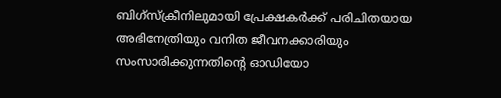ബിഗ്‌സ്‌ക്രീനിലുമായി പ്രേക്ഷകര്‍ക്ക് പരിചിതയായ അഭിനേത്രിയും വനിത ജീവനക്കാരിയും സംസാരിക്കുന്നതിന്റെ ഓഡിയോ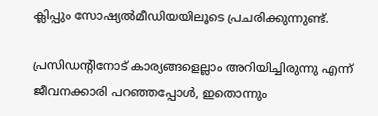ക്ലിപ്പും സോഷ്യല്‍മീഡിയയിലൂടെ പ്രചരിക്കുന്നുണ്ട്.

പ്രസിഡന്റിനോട് കാര്യങ്ങളെല്ലാം അറിയിച്ചിരുന്നു എന്ന് ജീവനക്കാരി പറഞ്ഞപ്പോള്‍, ഇതൊന്നും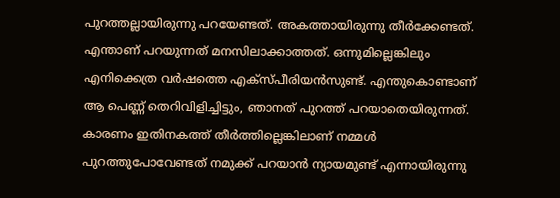പുറത്തല്ലായിരുന്നു പറയേണ്ടത്. അകത്തായിരുന്നു തീര്‍ക്കേണ്ടത്. എന്താണ് പറയുന്നത് മനസിലാക്കാത്തത്. ഒന്നുമില്ലെങ്കിലും എനിക്കെത്ര വര്‍ഷത്തെ എക്‌സ്പീരിയന്‍സുണ്ട്. എന്തുകൊണ്ടാണ് ആ പെണ്ണ് തെറിവിളിച്ചിട്ടും, ഞാനത് പുറത്ത് പറയാതെയിരുന്നത്. കാരണം ഇതിനകത്ത് തീര്‍ത്തില്ലെങ്കിലാണ് നമ്മള്‍ പുറത്തുപോവേണ്ടത് നമുക്ക് പറയാന്‍ ന്യായമുണ്ട് എന്നായിരുന്നു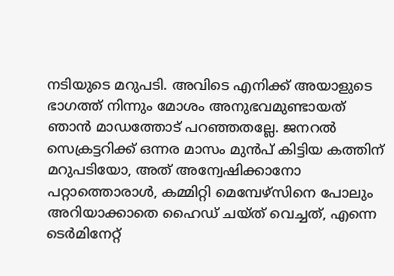നടിയുടെ മറുപടി. അവിടെ എനിക്ക് അയാളുടെ ഭാഗത്ത് നിന്നും മോശം അനുഭവമുണ്ടായത് ഞാന്‍ മാഡത്തോട് പറഞ്ഞതല്ലേ. ജനറല്‍ സെക്രട്ടറിക്ക് ഒന്നര മാസം മുന്‍പ് കിട്ടിയ കത്തിന് മറുപടിയോ, അത് അന്വേഷിക്കാനോ പറ്റാത്തൊരാള്‍, കമ്മിറ്റി മെമ്പേഴ്‌സിനെ പോലും അറിയാക്കാതെ ഹൈഡ് ചയ്ത് വെച്ചത്, എന്നെ ടെര്‍മിനേറ്റ്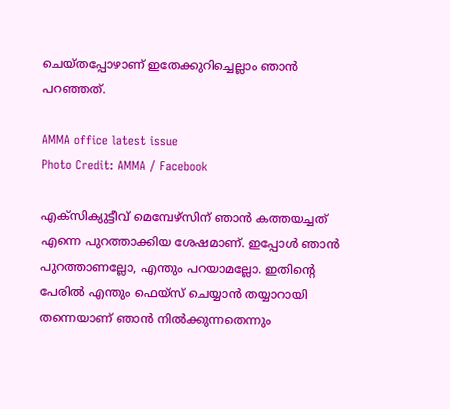ചെയ്തപ്പോഴാണ് ഇതേക്കുറിച്ചെല്ലാം ഞാന്‍ പറഞ്ഞത്.

AMMA office latest issue
Photo Credit: AMMA / Facebook

എക്‌സിക്യുട്ടീവ് മെമ്പേഴ്‌സിന് ഞാന്‍ കത്തയച്ചത് എന്നെ പുറത്താക്കിയ ശേഷമാണ്. ഇപ്പോള്‍ ഞാന്‍ പുറത്താണല്ലോ, എന്തും പറയാമല്ലോ. ഇതിന്റെ പേരില്‍ എന്തും ഫെയ്‌സ് ചെയ്യാന്‍ തയ്യാറായി തന്നെയാണ് ഞാന്‍ നില്‍ക്കുന്നതെന്നും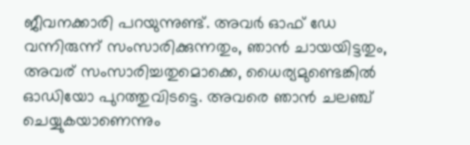ജീവനക്കാരി പറയുന്നുണ്ട്. അവര്‍ ഓഫ് ഡേ വന്നിരുന്ന് സംസാരിക്കുന്നതും, ഞാന്‍ ചായയിട്ടതും, അവര് സംസാരിച്ചതുമൊക്കെ, ധൈര്യമുണ്ടെങ്കില്‍ ഓഡിയോ പുറത്തുവിടട്ടെ. അവരെ ഞാന്‍ ചലഞ്ച് ചെയ്യുകയാണെന്നും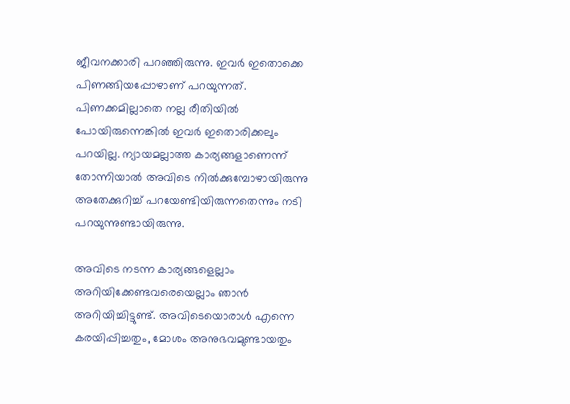ജീവനക്കാരി പറഞ്ഞിരുന്നു. ഇവര്‍ ഇതൊക്കെ പിണങ്ങിയപ്പോഴാണ് പറയുന്നത്. പിണക്കമില്ലാതെ നല്ല രീതിയില്‍ പോയിരുന്നെങ്കില്‍ ഇവര്‍ ഇതൊരിക്കലും പറയില്ല. ന്യായമല്ലാത്ത കാര്യങ്ങളാണെന്ന് തോന്നിയാല്‍ അവിടെ നില്‍ക്കുമ്പോഴായിരുന്നു അതേക്കുറിച്ച് പറയേണ്ടിയിരുന്നതെന്നും നടി പറയുന്നുണ്ടായിരുന്നു.

അവിടെ നടന്ന കാര്യങ്ങളെല്ലാം അറിയിക്കേണ്ടവരെയെല്ലാം ഞാന്‍ അറിയിച്ചിട്ടുണ്ട്. അവിടെയൊരാള്‍ എന്നെ കരയിപ്പിച്ചതും, മോശം അനുഭവമുണ്ടായതും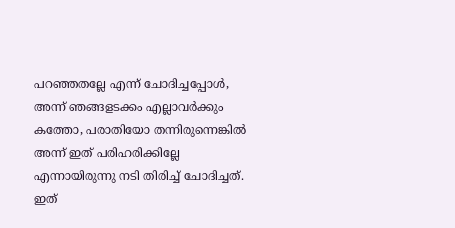പറഞ്ഞതല്ലേ എന്ന് ചോദിച്ചപ്പോള്‍, അന്ന് ഞങ്ങളടക്കം എല്ലാവര്‍ക്കും കത്തോ, പരാതിയോ തന്നിരുന്നെങ്കില്‍ അന്ന് ഇത് പരിഹരിക്കില്ലേ എന്നായിരുന്നു നടി തിരിച്ച് ചോദിച്ചത്. ഇത്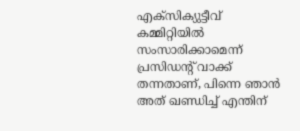എക്‌സിക്യുട്ടീവ് കമ്മിറ്റിയില്‍ സംസാരിക്കാമെന്ന് പ്രസിഡന്റ് വാക്ക് തന്നതാണ്, പിന്നെ ഞാന്‍ അത് ഖണ്ഡിച്ച് എന്തിന്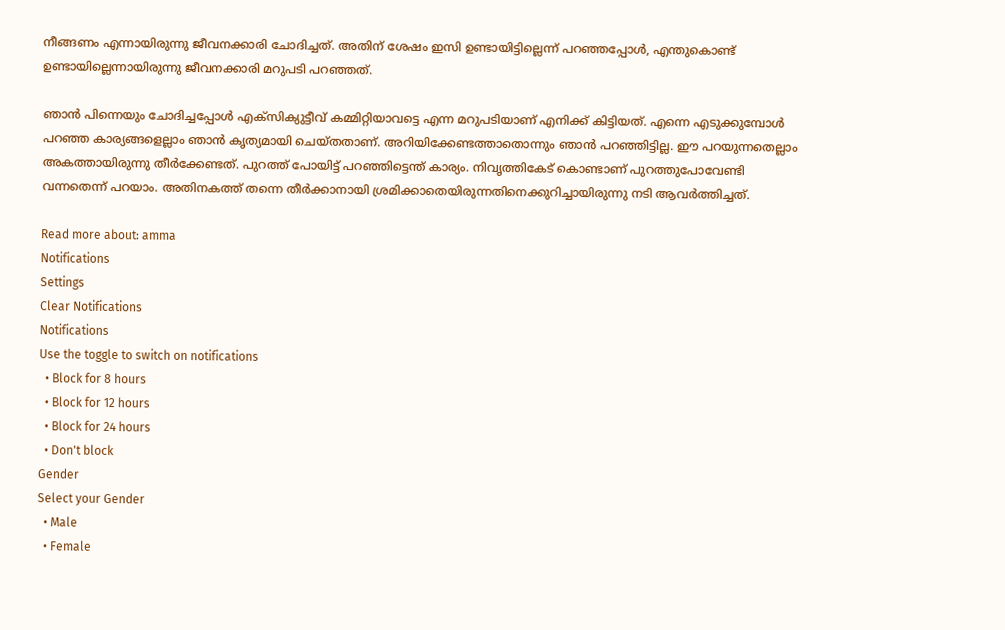നീങ്ങണം എന്നായിരുന്നു ജീവനക്കാരി ചോദിച്ചത്. അതിന് ശേഷം ഇസി ഉണ്ടായിട്ടില്ലെന്ന് പറഞ്ഞപ്പോള്‍, എന്തുകൊണ്ട് ഉണ്ടായില്ലെന്നായിരുന്നു ജീവനക്കാരി മറുപടി പറഞ്ഞത്.

ഞാന്‍ പിന്നെയും ചോദിച്ചപ്പോള്‍ എക്‌സിക്യുട്ടീവ് കമ്മിറ്റിയാവട്ടെ എന്ന മറുപടിയാണ് എനിക്ക് കിട്ടിയത്. എന്നെ എടുക്കുമ്പോള്‍ പറഞ്ഞ കാര്യങ്ങളെല്ലാം ഞാന്‍ കൃത്യമായി ചെയ്തതാണ്. അറിയിക്കേണ്ടത്താതൊന്നും ഞാന്‍ പറഞ്ഞിട്ടില്ല. ഈ പറയുന്നതെല്ലാം അകത്തായിരുന്നു തീര്‍ക്കേണ്ടത്. പുറത്ത് പോയിട്ട് പറഞ്ഞിട്ടെന്ത് കാര്യം. നിവൃത്തികേട് കൊണ്ടാണ് പുറത്തുപോവേണ്ടി വന്നതെന്ന് പറയാം. അതിനകത്ത് തന്നെ തീര്‍ക്കാനായി ശ്രമിക്കാതെയിരുന്നതിനെക്കുറിച്ചായിരുന്നു നടി ആവര്‍ത്തിച്ചത്.

Read more about: amma
Notifications
Settings
Clear Notifications
Notifications
Use the toggle to switch on notifications
  • Block for 8 hours
  • Block for 12 hours
  • Block for 24 hours
  • Don't block
Gender
Select your Gender
  • Male
  • Female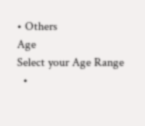• Others
Age
Select your Age Range
  •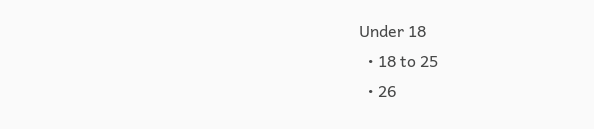Under 18
  • 18 to 25
  • 26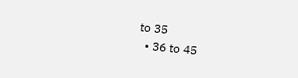to 35
  • 36 to 45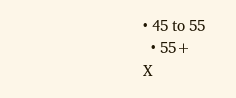• 45 to 55
  • 55+
X